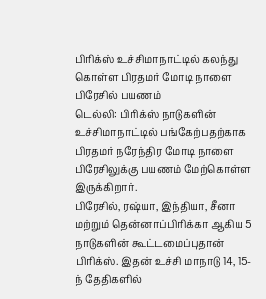பிரிக்ஸ் உச்சிமாநாட்டில் கலந்து கொள்ள பிரதமர் மோடி நாளை பிரேசில் பயணம்
டெல்லி: பிரிக்ஸ் நாடுகளின் உச்சிமாநாட்டில் பங்கேற்பதற்காக பிரதமர் நரேந்திர மோடி நாளை பிரேசிலுக்கு பயணம் மேற்கொள்ள இருக்கிறார்.
பிரேசில், ரஷ்யா, இந்தியா, சீனா மற்றும் தென்னாப்பிரிக்கா ஆகிய 5 நாடுகளின் கூட்டமைப்புதான் பிரிக்ஸ். இதன் உச்சி மாநாடு 14, 15-ந் தேதிகளில்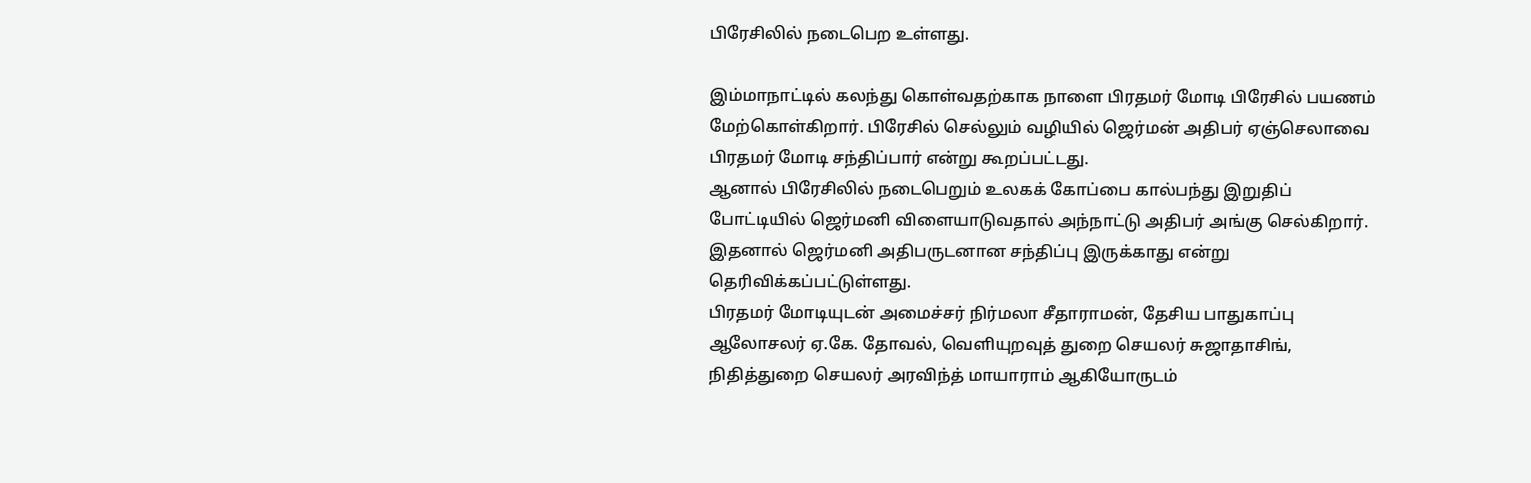பிரேசிலில் நடைபெற உள்ளது.

இம்மாநாட்டில் கலந்து கொள்வதற்காக நாளை பிரதமர் மோடி பிரேசில் பயணம் மேற்கொள்கிறார். பிரேசில் செல்லும் வழியில் ஜெர்மன் அதிபர் ஏஞ்செலாவை பிரதமர் மோடி சந்திப்பார் என்று கூறப்பட்டது.
ஆனால் பிரேசிலில் நடைபெறும் உலகக் கோப்பை கால்பந்து இறுதிப் போட்டியில் ஜெர்மனி விளையாடுவதால் அந்நாட்டு அதிபர் அங்கு செல்கிறார். இதனால் ஜெர்மனி அதிபருடனான சந்திப்பு இருக்காது என்று தெரிவிக்கப்பட்டுள்ளது.
பிரதமர் மோடியுடன் அமைச்சர் நிர்மலா சீதாராமன், தேசிய பாதுகாப்பு ஆலோசலர் ஏ.கே. தோவல், வெளியுறவுத் துறை செயலர் சுஜாதாசிங், நிதித்துறை செயலர் அரவிந்த் மாயாராம் ஆகியோருடம்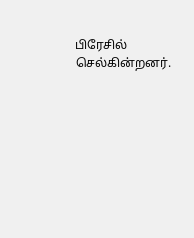பிரேசில் செல்கின்றனர்.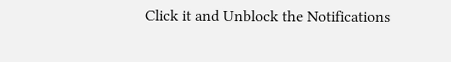Click it and Unblock the Notifications